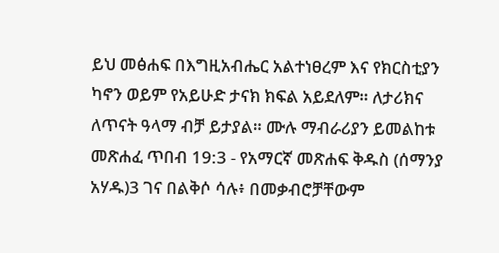ይህ መፅሐፍ በእግዚአብሔር አልተነፀረም እና የክርስቲያን ካኖን ወይም የአይሁድ ታናክ ክፍል አይደለም። ለታሪክና ለጥናት ዓላማ ብቻ ይታያል። ሙሉ ማብራሪያን ይመልከቱ መጽሐፈ ጥበብ 19:3 - የአማርኛ መጽሐፍ ቅዱስ (ሰማንያ አሃዱ)3 ገና በልቅሶ ሳሉ፥ በመቃብሮቻቸውም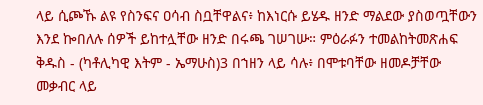ላይ ሲጮኹ ልዩ የስንፍና ዐሳብ ስቧቸዋልና፥ ከእነርሱ ይሄዱ ዘንድ ማልደው ያስወጧቸውን እንደ ኰበለሉ ሰዎች ይከተሏቸው ዘንድ በሩጫ ገሠገሡ። ምዕራፉን ተመልከትመጽሐፍ ቅዱስ - (ካቶሊካዊ እትም - ኤማሁስ)3 በኀዘን ላይ ሳሉ፥ በሞቱባቸው ዘመዶቻቸው መቃብር ላይ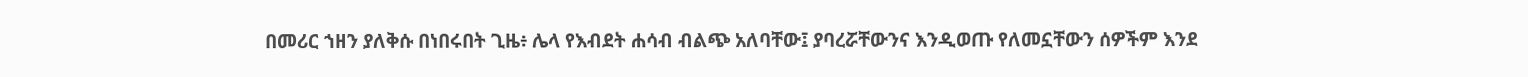በመሪር ኀዘን ያለቅሱ በነበሩበት ጊዜ፥ ሌላ የእብደት ሐሳብ ብልጭ አለባቸው፤ ያባረሯቸውንና እንዲወጡ የለመኗቸውን ሰዎችም እንደ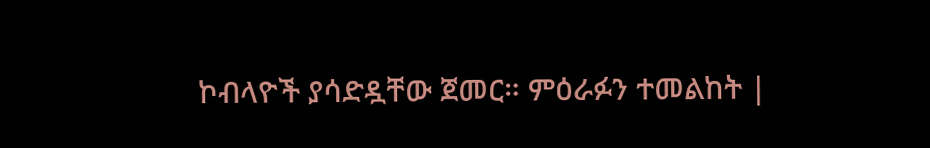ኮብላዮች ያሳድዷቸው ጀመር። ምዕራፉን ተመልከት |